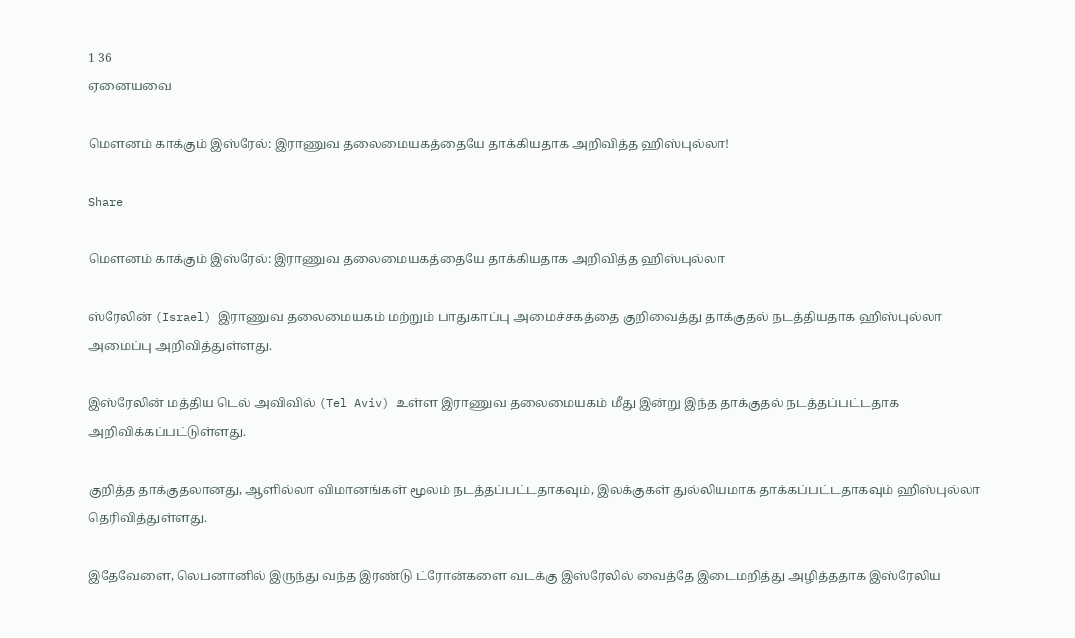1 36
ஏனையவை

மௌனம் காக்கும் இஸ்ரேல்: இராணுவ தலைமையகத்தையே தாக்கியதாக அறிவித்த ஹிஸ்புல்லா!

Share

மௌனம் காக்கும் இஸ்ரேல்: இராணுவ தலைமையகத்தையே தாக்கியதாக அறிவித்த ஹிஸ்புல்லா

ஸ்ரேலின் (Israel) இராணுவ தலைமையகம் மற்றும் பாதுகாப்பு அமைச்சகத்தை குறிவைத்து தாக்குதல் நடத்தியதாக ஹிஸ்புல்லா அமைப்பு அறிவித்துள்ளது.

இஸ்ரேலின் மத்திய டெல் அவிவில் (Tel Aviv) உள்ள இராணுவ தலைமையகம் மீது இன்று இந்த தாக்குதல் நடத்தப்பட்டதாக அறிவிக்கப்பட்டுள்ளது.

குறித்த தாக்குதலானது, ஆளில்லா விமானங்கள் மூலம் நடத்தப்பட்டதாகவும், இலக்குகள் துல்லியமாக தாக்கப்பட்டதாகவும் ஹிஸ்புல்லா தெரிவித்துள்ளது.

இதேவேளை, லெபனானில் இருந்து வந்த இரண்டு ட்ரோன்களை வடக்கு இஸ்ரேலில் வைத்தே இடைமறித்து அழித்ததாக இஸ்ரேலிய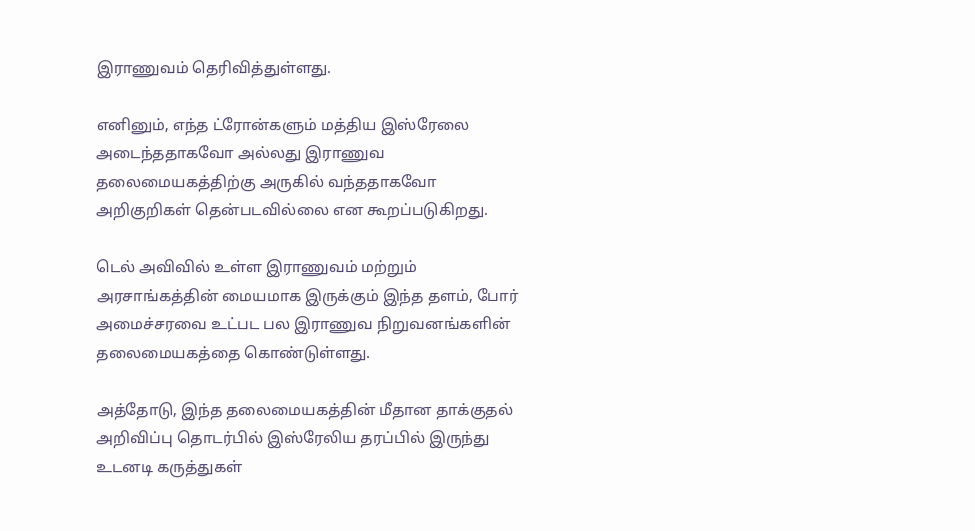இராணுவம் தெரிவித்துள்ளது.

எனினும், எந்த ட்ரோன்களும் மத்திய இஸ்ரேலை அடைந்ததாகவோ அல்லது இராணுவ தலைமையகத்திற்கு அருகில் வந்ததாகவோ அறிகுறிகள் தென்படவில்லை என கூறப்படுகிறது.

டெல் அவிவில் உள்ள இராணுவம் மற்றும் அரசாங்கத்தின் மையமாக இருக்கும் இந்த தளம், போர் அமைச்சரவை உட்பட பல இராணுவ நிறுவனங்களின் தலைமையகத்தை கொண்டுள்ளது.

அத்தோடு, இந்த தலைமையகத்தின் மீதான தாக்குதல் அறிவிப்பு தொடர்பில் இஸ்ரேலிய தரப்பில் இருந்து உடனடி கருத்துகள்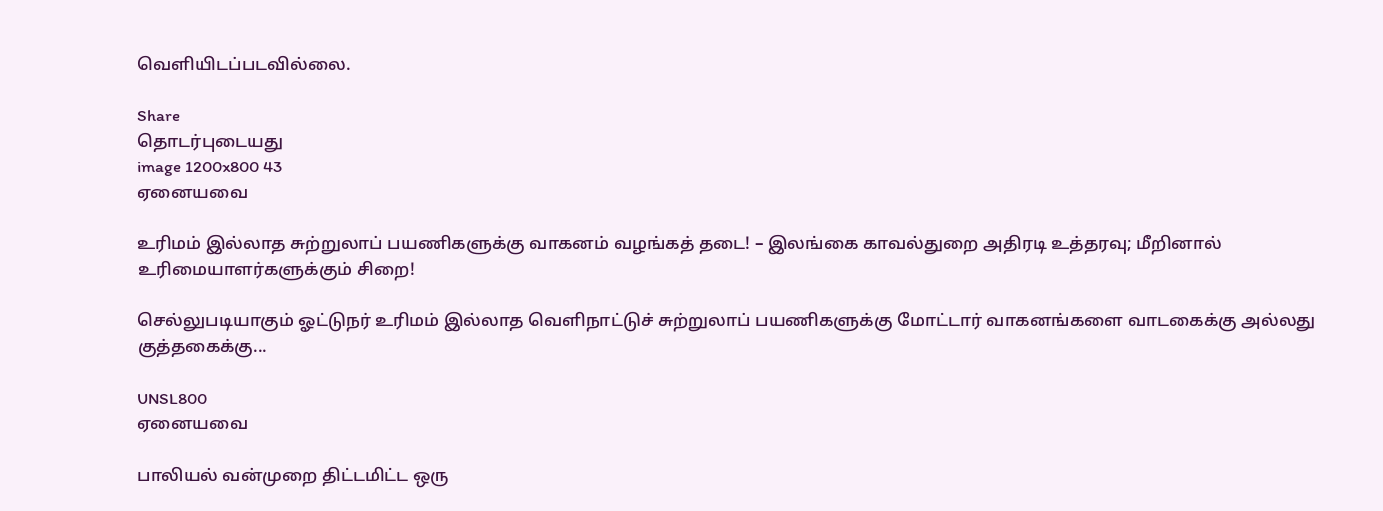வெளியிடப்படவில்லை.

Share
தொடர்புடையது
image 1200x800 43
ஏனையவை

உரிமம் இல்லாத சுற்றுலாப் பயணிகளுக்கு வாகனம் வழங்கத் தடை! – இலங்கை காவல்துறை அதிரடி உத்தரவு; மீறினால் உரிமையாளர்களுக்கும் சிறை!

செல்லுபடியாகும் ஓட்டுநர் உரிமம் இல்லாத வெளிநாட்டுச் சுற்றுலாப் பயணிகளுக்கு மோட்டார் வாகனங்களை வாடகைக்கு அல்லது குத்தகைக்கு...

UNSL800
ஏனையவை

பாலியல் வன்முறை திட்டமிட்ட ஒரு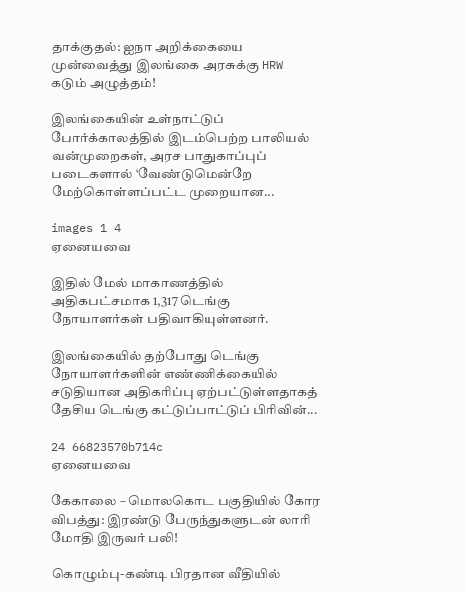தாக்குதல்: ஐநா அறிக்கையை முன்வைத்து இலங்கை அரசுக்கு HRW கடும் அழுத்தம்!

இலங்கையின் உள்நாட்டுப் போர்க்காலத்தில் இடம்பெற்ற பாலியல் வன்முறைகள், அரச பாதுகாப்புப் படைகளால் ‘வேண்டுமென்றே மேற்கொள்ளப்பட்ட முறையான...

images 1 4
ஏனையவை

இதில் மேல் மாகாணத்தில் அதிகபட்சமாக 1,317 டெங்கு நோயாளர்கள் பதிவாகியுள்ளனர்.

இலங்கையில் தற்போது டெங்கு நோயாளர்களின் எண்ணிக்கையில் சடுதியான அதிகரிப்பு ஏற்பட்டுள்ளதாகத் தேசிய டெங்கு கட்டுப்பாட்டுப் பிரிவின்...

24 66823570b714c
ஏனையவை

கேகாலை – மொலகொட பகுதியில் கோர விபத்து: இரண்டு பேருந்துகளுடன் லாரி மோதி இருவர் பலி!

கொழும்பு-கண்டி பிரதான வீதியில்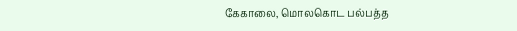கேகாலை, மொலகொட பல்பத்த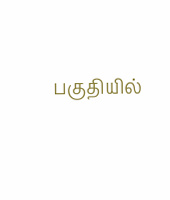பகுதியில்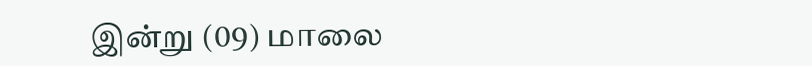இன்று (09) மாலை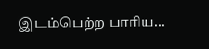இடம்பெற்ற பாரிய...